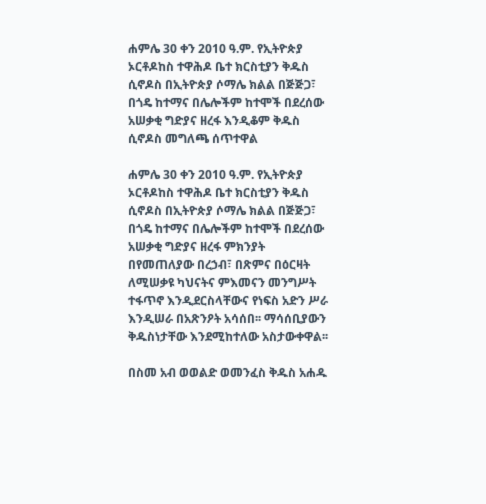ሐምሌ 30 ቀን 2010 ዓ.ም. የኢትዮጵያ ኦርቶዶከስ ተዋሕዶ ቤተ ክርስቲያን ቅዱስ ሲኖዶስ በኢትዮጵያ ሶማሌ ክልል በጅጅጋ፣ በጎዴ ከተማና በሌሎችም ከተሞች በደረሰው አሠቃቂ ግድያና ዘረፋ እንዲቆም ቅዱስ ሲኖዶስ መግለጫ ሰጥተዋል

ሐምሌ 30 ቀን 2010 ዓ.ም. የኢትዮጵያ ኦርቶዶከስ ተዋሕዶ ቤተ ክርስቲያን ቅዱስ ሲኖዶስ በኢትዮጵያ ሶማሌ ክልል በጅጅጋ፣ በጎዴ ከተማና በሌሎችም ከተሞች በደረሰው አሠቃቂ ግድያና ዘረፋ ምክንያት በየመጠለያው በረኃብ፣ በጽምና በዕርዛት ለሚሠቃዩ ካህናትና ምእመናን መንግሥት ተፋጥኖ እንዲደርስላቸውና የነፍስ አድን ሥራ እንዲሠራ በአጽንዖት አሳሰበ፡፡ ማሳሰቢያውን ቅዱስነታቸው እንደሚከተለው አስታውቀዋል፡፡

በስመ አብ ወወልድ ወመንፈስ ቅዱስ አሐዱ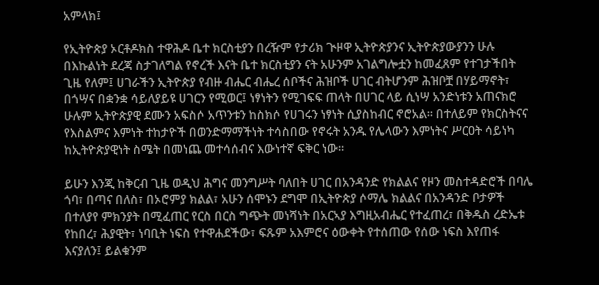አምላክ፤

የኢትዮጵያ ኦርቶዶክስ ተዋሕዶ ቤተ ክርስቲያን በረዥም የታሪክ ጒዞዋ ኢትዮጵያንና ኢትዮጵያውያንን ሁሉ በእኩልነት ደረጃ ስታገለግል የኖረች እናት ቤተ ክርስቲያን ናት አሁንም አገልግሎቷን ከመፈጸም የተገታችበት ጊዜ የለም፤ ሀገራችን ኢትዮጵያ የብዙ ብሔር ብሔረ ሰቦችና ሕዝቦች ሀገር ብትሆንም ሕዝቦቿ በሃይማኖት፣ በጎሣና በቋንቋ ሳይለያይዩ ሀገርን የሚወር፤ ነፃነትን የሚገፍፍ ጠላት በሀገር ላይ ሲነሣ አንድነቱን አጠናክሮ ሁሉም ኢትዮጵያዊ ደሙን አፍስሶ አጥንቱን ከስክሶ የሀገሩን ነፃነት ሲያስከብር ኖሮአል፡፡ በተለይም የክርስትናና የእስልምና እምነት ተከታዮች በወንድማማችነት ተሳስበው የኖሩት አንዱ የሌላውን እምነትና ሥርዐት ሳይነካ ከኢትዮጵያዊነት ስሜት በመነጨ መተሳሰብና እውነተኛ ፍቅር ነው፡፡

ይሁን እንጂ ከቅርብ ጊዜ ወዲህ ሕግና መንግሥት ባለበት ሀገር በአንዳንድ የክልልና የዞን መስተዳድሮች በባሌ ጎባ፣ በጣና በለስ፣ በኦሮምያ ክልል፣ አሁን ሰሞኑን ደግሞ በኢትዮጵያ ሶማሌ ክልልና በአንዳንድ ቦታዎች በተለያየ ምክንያት በሚፈጠር የርስ በርስ ግጭት መነሻነት በአርኣያ እግዚአብሔር የተፈጠረ፣ በቅዱስ ረድኤቱ የከበረ፣ ሕያዊት፣ ነባቢት ነፍስ የተዋሐደችው፣ ፍጹም አእምሮና ዕውቀት የተሰጠው የሰው ነፍስ እየጠፋ እናያለን፤ ይልቁንም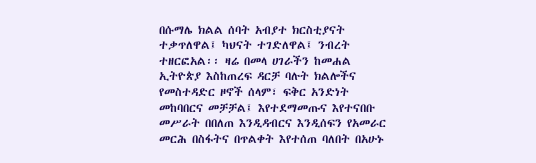በሱማሌ ክልል ሰባት አብያተ ክርስቲያናት ተቃጥለዋል፤ ካህናት ተገድለዋል፤ ንብረት ተዘርፎአል፡፡ ዛሬ በመላ ሀገራችን ከመሐል ኢትዮጵያ እስከጠረፍ ዳርቻ ባሉት ክልሎችና የመስተዳድር ዞኖች ሰላም፣ ፍቅር አንድነት መከባበርና መቻቻል፤ እየተደማመጡና እየተናበቡ መሥራት በበለጠ እንዲዳብርና እንዲሰፍን የአመራር መርሕ በስፋትና በጥልቀት እየተሰጠ ባለበት በአሁኑ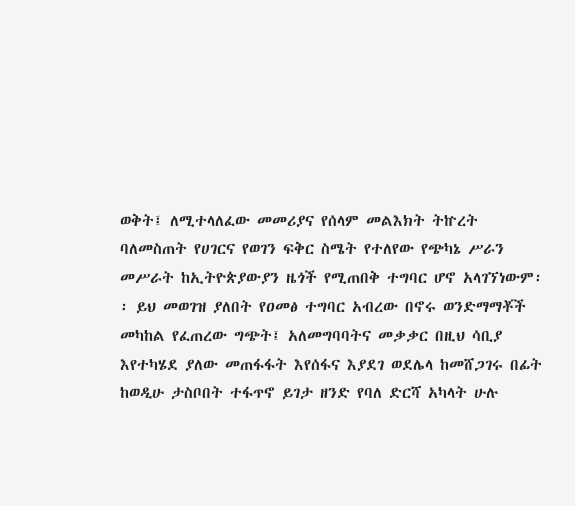ወቅት፤ ለሚተላለፈው መመሪያና የሰላም መልእክት ትኵረት ባለመስጠት የሀገርና የወገን ፍቅር ስሜት የተለየው የጭካኔ ሥራን መሥራት ከኢትዮጵያውያን ዜጎች የሚጠበቅ ተግባር ሆኖ አላገኘነውም፡፡ ይህ መወገዝ ያለበት የዐመፅ ተግባር አብረው በኖሩ ወንድማማቾች መካከል የፈጠረው ግጭት፤ አለመግባባትና መቃቃር በዚህ ሳቢያ እየተካሄደ ያለው መጠፋፋት እየሰፋና እያደገ ወደሌላ ከመሸጋገሩ በፊት ከወዲሁ ታስቦበት ተፋጥኖ ይገታ ዘንድ የባለ ድርሻ አካላት ሁሉ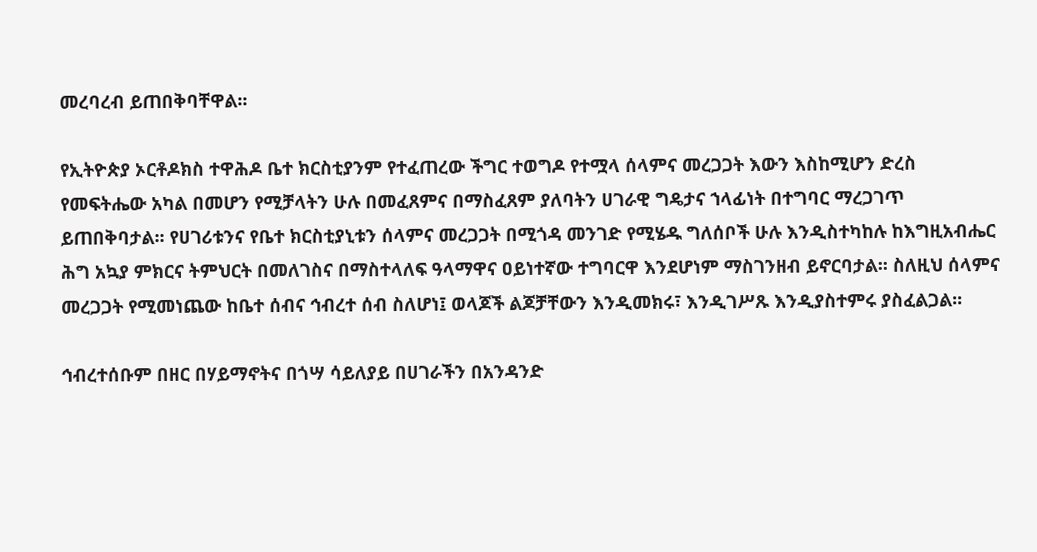መረባረብ ይጠበቅባቸዋል፡፡

የኢትዮጵያ ኦርቶዶክስ ተዋሕዶ ቤተ ክርስቲያንም የተፈጠረው ችግር ተወግዶ የተሟላ ሰላምና መረጋጋት እውን እስከሚሆን ድረስ የመፍትሔው አካል በመሆን የሚቻላትን ሁሉ በመፈጸምና በማስፈጸም ያለባትን ሀገራዊ ግዴታና ኀላፊነት በተግባር ማረጋገጥ ይጠበቅባታል፡፡ የሀገሪቱንና የቤተ ክርስቲያኒቱን ሰላምና መረጋጋት በሚጎዳ መንገድ የሚሄዱ ግለሰቦች ሁሉ እንዲስተካከሉ ከእግዚአብሔር ሕግ አኳያ ምክርና ትምህርት በመለገስና በማስተላለፍ ዓላማዋና ዐይነተኛው ተግባርዋ እንደሆነም ማስገንዘብ ይኖርባታል፡፡ ስለዚህ ሰላምና መረጋጋት የሚመነጨው ከቤተ ሰብና ኅብረተ ሰብ ስለሆነ፤ ወላጆች ልጆቻቸውን እንዲመክሩ፣ እንዲገሥጹ እንዲያስተምሩ ያስፈልጋል፡፡

ኅብረተሰቡም በዘር በሃይማኖትና በጎሣ ሳይለያይ በሀገራችን በአንዳንድ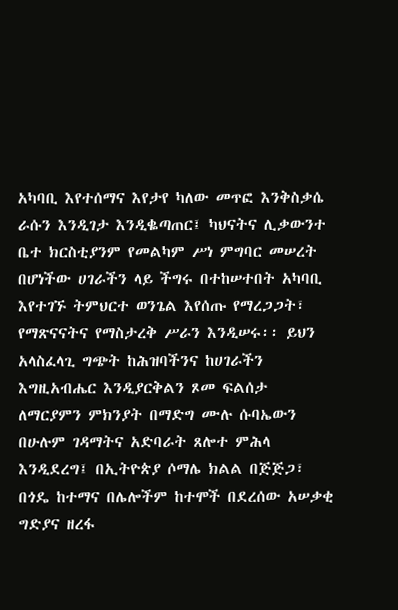አካባቢ እየተሰማና እየታየ ካለው መጥፎ እንቅስቃሴ ራሱን እንዲገታ እንዲቈጣጠር፤ ካህናትና ሊቃውንተ ቤተ ክርስቲያንም የመልካም ሥነ ምግባር መሠረት በሆነችው ሀገራችን ላይ ችግሩ በተከሠተበት አካባቢ እየተገኙ ትምህርተ ወንጌል እየሰጡ የማረጋጋት፣ የማጽናናትና የማስታረቅ ሥራን እንዲሠሩ፡፡ ይህን አላስፈላጊ ግጭት ከሕዝባችንና ከሀገራችን እግዚአብሔር እንዲያርቅልን ጾመ ፍልሰታ ለማርያምን ምክንያት በማድግ ሙሉ ሱባኤውን በሁሉም ገዳማትና አድባራት ጸሎተ ምሕላ እንዲደረግ፤ በኢትዮጵያ ሶማሌ ክልል በጅጅጋ፣ በጎዴ ከተማና በሌሎችም ከተሞች በደረሰው አሠቃቂ ግድያና ዘረፋ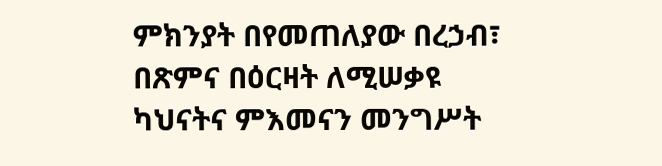ምክንያት በየመጠለያው በረኃብ፣ በጽምና በዕርዛት ለሚሠቃዩ ካህናትና ምእመናን መንግሥት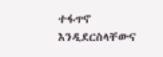ተፋጥኖ እንዲደርስላቸውና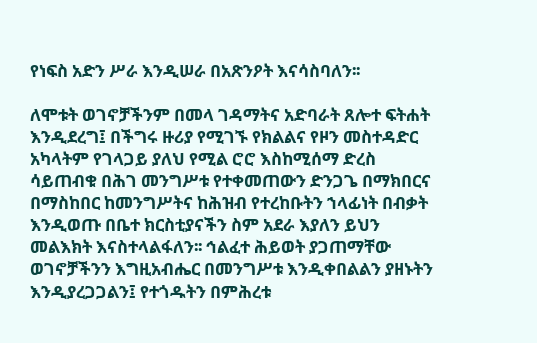የነፍስ አድን ሥራ እንዲሠራ በአጽንዖት እናሳስባለን፡፡

ለሞቱት ወገኖቻችንም በመላ ገዳማትና አድባራት ጸሎተ ፍትሐት እንዲደረግ፤ በችግሩ ዙሪያ የሚገኙ የክልልና የዞን መስተዳድር አካላትም የገላጋይ ያለህ የሚል ሮሮ እስከሚሰማ ድረስ ሳይጠብቁ በሕገ መንግሥቱ የተቀመጠውን ድንጋጌ በማክበርና በማስከበር ከመንግሥትና ከሕዝብ የተረከቡትን ኀላፊነት በብቃት እንዲወጡ በቤተ ክርስቲያናችን ስም አደራ እያለን ይህን መልእክት እናስተላልፋለን፡፡ ኅልፈተ ሕይወት ያጋጠማቸው ወገኖቻችንን እግዚአብሔር በመንግሥቱ እንዲቀበልልን ያዘኑትን እንዲያረጋጋልን፤ የተጎዱትን በምሕረቱ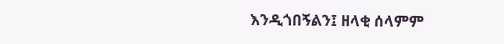እንዲጎበኝልን፤ ዘላቂ ሰላምም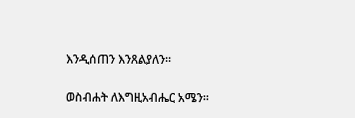እንዲሰጠን እንጸልያለን፡፡

ወስብሐት ለእግዚአብሔር አሜን፡፡